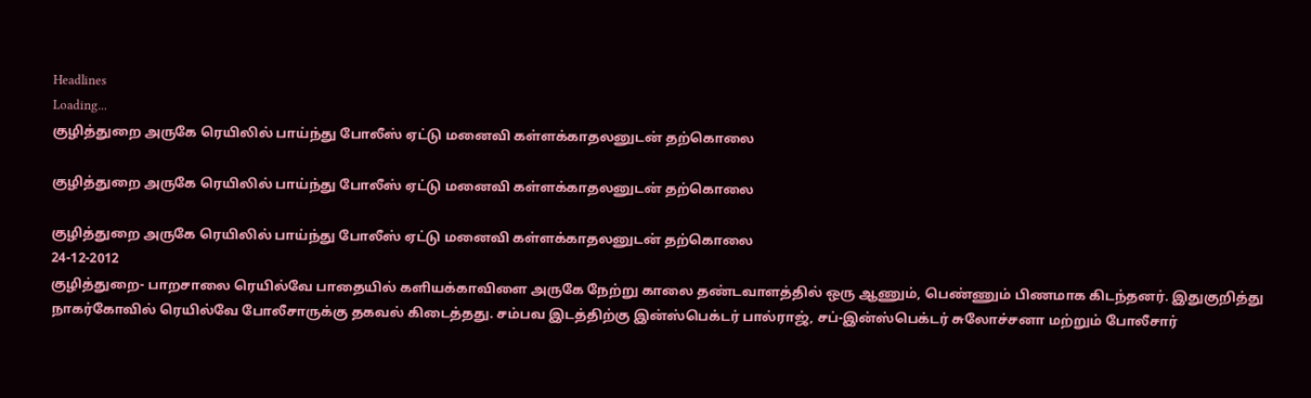Headlines
Loading...
குழித்துறை அருகே ரெயிலில் பாய்ந்து போலீஸ் ஏட்டு மனைவி கள்ளக்காதலனுடன் தற்கொலை

குழித்துறை அருகே ரெயிலில் பாய்ந்து போலீஸ் ஏட்டு மனைவி கள்ளக்காதலனுடன் தற்கொலை

குழித்துறை அருகே ரெயிலில் பாய்ந்து போலீஸ் ஏட்டு மனைவி கள்ளக்காதலனுடன் தற்கொலை
24-12-2012
குழித்துறை- பாறசாலை ரெயில்வே பாதையில் களியக்காவிளை அருகே நேற்று காலை தண்டவாளத்தில் ஒரு ஆணும், பெண்ணும் பிணமாக கிடந்தனர். இதுகுறித்து நாகர்கோவில் ரெயில்வே போலீசாருக்கு தகவல் கிடைத்தது. சம்பவ இடத்திற்கு இன்ஸ்பெக்டர் பால்ராஜ், சப்-இன்ஸ்பெக்டர் சுலோச்சனா மற்றும் போலீசார்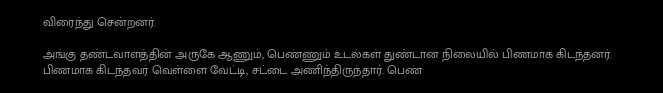விரைந்து சென்றனர்.

அங்கு தண்டவாளத்தின் அருகே ஆணும், பெண்ணும் உடல்கள் துண்டான நிலையில் பிணமாக கிடந்தனர். பிணமாக கிடந்தவர் வெள்ளை வேட்டி, சட்டை அணிந்திருந்தார். பெண்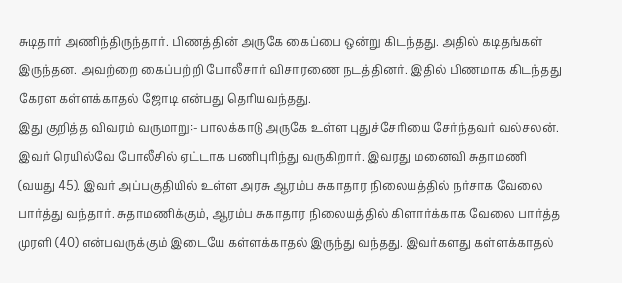சுடிதார் அணிந்திருந்தார். பிணத்தின் அருகே கைப்பை ஒன்று கிடந்தது. அதில் கடிதங்கள் இருந்தன. அவற்றை கைப்பற்றி போலீசார் விசாரணை நடத்தினர். இதில் பிணமாக கிடந்தது கேரள கள்ளக்காதல் ஜோடி என்பது தெரியவந்தது.
இது குறித்த விவரம் வருமாறு:- பாலக்காடு அருகே உள்ள புதுச்சேரியை சேர்ந்தவர் வல்சலன். இவர் ரெயில்வே போலீசில் ஏட்டாக பணிபுரிந்து வருகிறார். இவரது மனைவி சுதாமணி (வயது 45). இவர் அப்பகுதியில் உள்ள அரசு ஆரம்ப சுகாதார நிலையத்தில் நர்சாக வேலை பார்த்து வந்தார். சுதாமணிக்கும், ஆரம்ப சுகாதார நிலையத்தில் கிளார்க்காக வேலை பார்த்த முரளி (40) என்பவருக்கும் இடையே கள்ளக்காதல் இருந்து வந்தது. இவர்களது கள்ளக்காதல்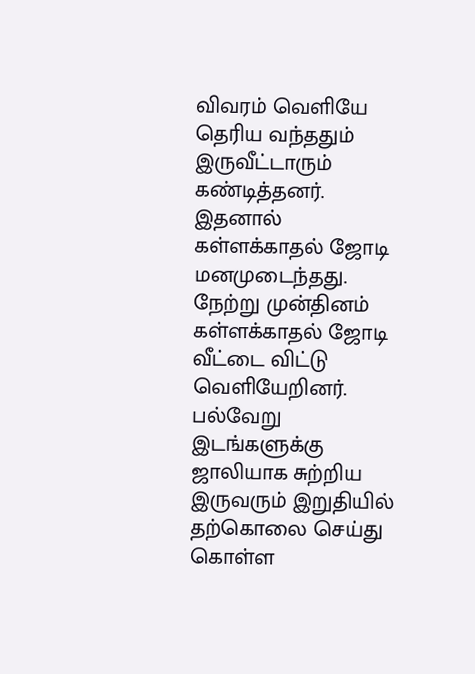விவரம் வெளியே தெரிய வந்ததும் இருவீட்டாரும் கண்டித்தனர். இதனால் கள்ளக்காதல் ஜோடி மனமுடைந்தது.
நேற்று முன்தினம் கள்ளக்காதல் ஜோடி வீட்டை விட்டு வெளியேறினர். பல்வேறு இடங்களுக்கு ஜாலியாக சுற்றிய இருவரும் இறுதியில் தற்கொலை செய்து கொள்ள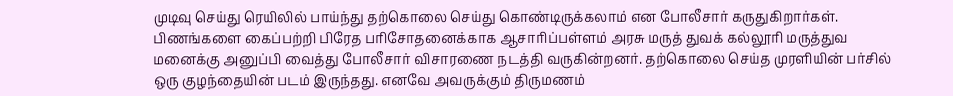முடிவு செய்து ரெயிலில் பாய்ந்து தற்கொலை செய்து கொண்டிருக்கலாம் என போலீசார் கருதுகிறார்கள். பிணங்களை கைப்பற்றி பிரேத பரிசோதனைக்காக ஆசாரிப்பள்ளம் அரசு மருத் துவக் கல்லூரி மருத்துவ மனைக்கு அனுப்பி வைத்து போலீசார் விசாரணை நடத்தி வருகின்றனர். தற்கொலை செய்த முரளியின் பர்சில் ஒரு குழந்தையின் படம் இருந்தது. எனவே அவருக்கும் திருமணம்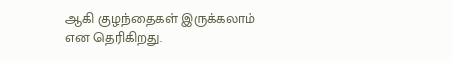ஆகி குழந்தைகள் இருக்கலாம் என தெரிகிறது.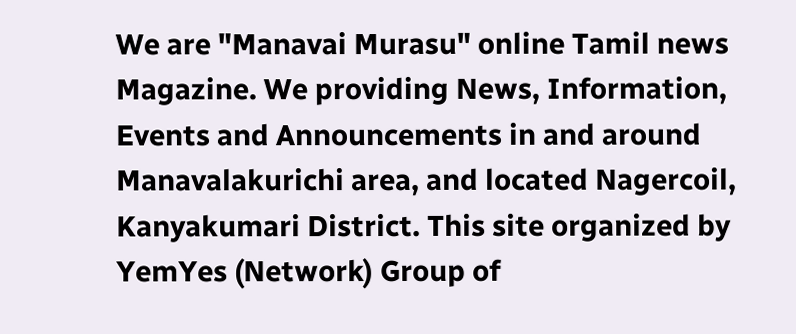We are "Manavai Murasu" online Tamil news Magazine. We providing News, Information, Events and Announcements in and around Manavalakurichi area, and located Nagercoil, Kanyakumari District. This site organized by YemYes (Network) Group of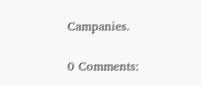Campanies.

0 Comments: